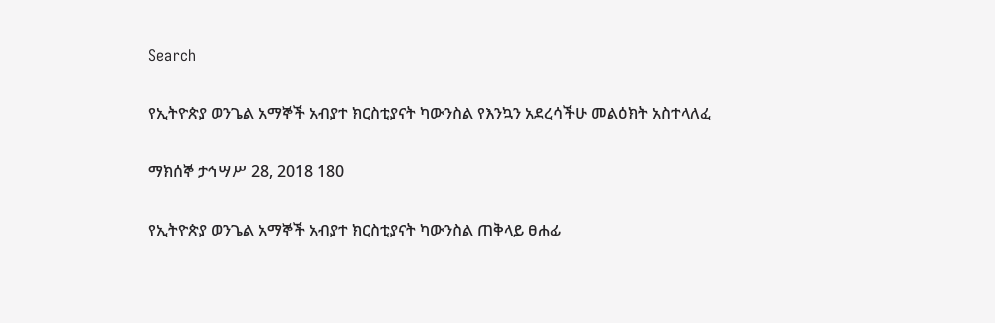Search

የኢትዮጵያ ወንጌል አማኞች አብያተ ክርስቲያናት ካውንስል የእንኳን አደረሳችሁ መልዕክት አስተላለፈ

ማክሰኞ ታኅሣሥ 28, 2018 180

የኢትዮጵያ ወንጌል አማኞች አብያተ ክርስቲያናት ካውንስል ጠቅላይ ፀሐፊ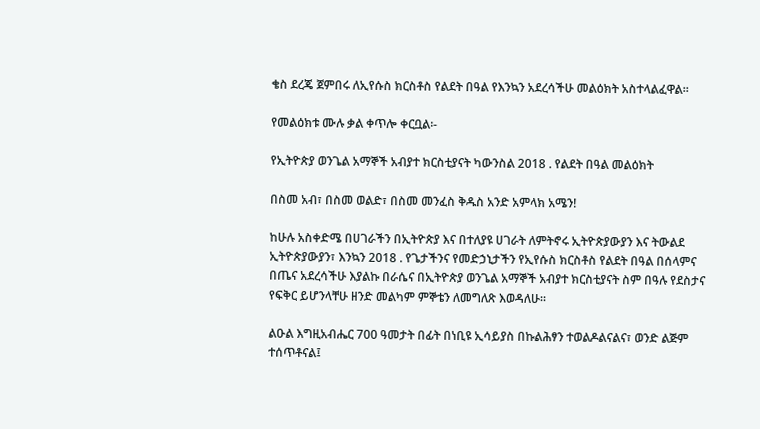ቄስ ደረጄ ጀምበሩ ለኢየሱስ ክርስቶስ የልደት በዓል የእንኳን አደረሳችሁ መልዕክት አስተላልፈዋል፡፡

የመልዕክቱ ሙሉ ቃል ቀጥሎ ቀርቧል፡-

የኢትዮጵያ ወንጌል አማኞች አብያተ ክርስቲያናት ካውንስል 2018 . የልደት በዓል መልዕክት

በስመ አብ፣ በስመ ወልድ፣ በስመ መንፈስ ቅዱስ አንድ አምላክ አሜን!

ከሁሉ አስቀድሜ በሀገራችን በኢትዮጵያ እና በተለያዩ ሀገራት ለምትኖሩ ኢትዮጵያውያን እና ትውልደ ኢትዮጵያውያን፣ እንኳን 2018 . የጌታችንና የመድኃኒታችን የኢየሱስ ክርስቶስ የልደት በዓል በሰላምና በጤና አደረሳችሁ እያልኩ በራሴና በኢትዮጵያ ወንጌል አማኞች አብያተ ክርስቲያናት ስም በዓሉ የደስታና የፍቅር ይሆንላቸሁ ዘንድ መልካም ምኞቴን ለመግለጽ እወዳለሁ።

ልዑል እግዚአብሔር 700 ዓመታት በፊት በነቢዩ ኢሳይያስ በኩልሕፃን ተወልዶልናልና፣ ወንድ ልጅም ተሰጥቶናል፤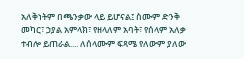አለቅነትም በጫንቃው ላይ ይሆናል፤ ስሙም ድንቅ መካር፣ ኃያል አምላክ፣ የዘላለም አባት፣ የሰላም አለቃ ተብሎ ይጠራል.... ለሰላሙም ፍጻሜ የለውም ያለው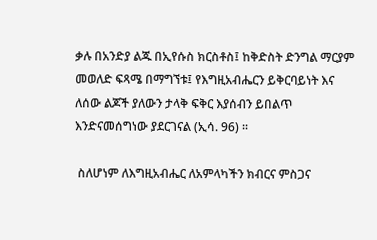ቃሉ በአንድያ ልጁ በኢየሱስ ክርስቶስ፤ ከቅድስት ድንግል ማርያም መወለድ ፍጻሜ በማግኘቱ፤ የእግዚአብሔርን ይቅርባይነት እና ለሰው ልጆች ያለውን ታላቅ ፍቅር እያሰብን ይበልጥ እንድናመሰግነው ያደርገናል (ኢሳ. 96) ፡፡

 ስለሆነም ለእግዚአብሔር ለአምላካችን ክብርና ምስጋና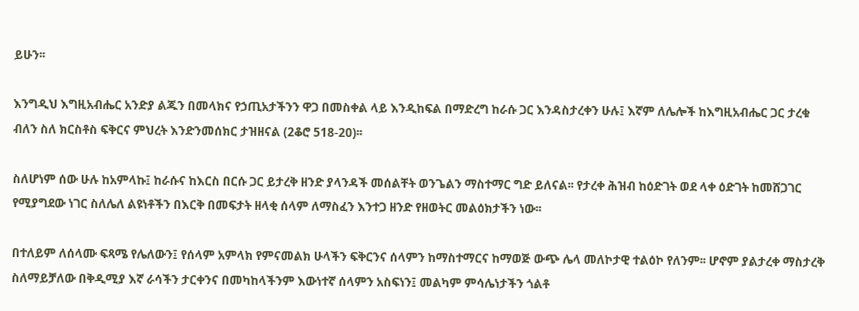ይሁን፡፡

እንግዲህ እግዚአብሔር አንድያ ልጁን በመላክና የኃጢአታችንን ዋጋ በመስቀል ላይ እንዲከፍል በማድረግ ከራሱ ጋር እንዳስታረቀን ሁሉ፤ እኛም ለሌሎች ከእግዚአብሔር ጋር ታረቁ ብለን ስለ ክርስቶስ ፍቅርና ምህረት እንድንመሰክር ታዝዘናል (2ቆሮ 518-20)፡፡

ስለሆነም ሰው ሁሉ ከአምላኩ፤ ከራሱና ከእርስ በርሱ ጋር ይታረቅ ዘንድ ያላንዳች መሰልቸት ወንጌልን ማስተማር ግድ ይለናል፡፡ የታረቀ ሕዝብ ከዕድገት ወደ ላቀ ዕድገት ከመሸጋገር የሚያግደው ነገር ስለሌለ ልዩነቶችን በእርቅ በመፍታት ዘላቂ ሰላም ለማስፈን እንተጋ ዘንድ የዘወትር መልዕክታችን ነው፡፡

በተለይም ለሰላሙ ፍጻሜ የሌለውን፤ የሰላም አምላክ የምናመልክ ሁላችን ፍቅርንና ሰላምን ከማስተማርና ከማወጅ ውጭ ሌላ መለኮታዊ ተልዕኮ የለንም፡፡ ሆኖም ያልታረቀ ማስታረቅ ስለማይቻለው በቅዲሚያ እኛ ራሳችን ታርቀንና በመካከላችንም እውነተኛ ሰላምን አስፍነን፤ መልካም ምሳሌነታችን ጎልቶ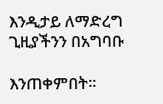እንዲታይ ለማድረግ ጊዚያችንን በአግባቡ

እንጠቀምበት፡፡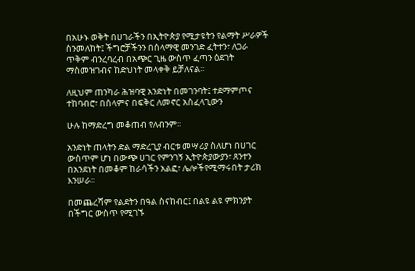በአሁኑ ወቅት በሀገራችን በኢትዮጵያ የሚታዩትን የልማት ሥራዎች ስንመለከት፤ ችግሮቻችንን በሰላማዊ መንገድ ፈትተን፣ ለጋራ ጥቅም ብንረባረብ በአጭር ጊዜ ውስጥ ፈጣን ዕደገት ማስመዝገብና ከድህነት መላቀቅ ይቻለናል፡፡

ለዚህም ጠንካራ ሕዝባዊ አንድነት በመገንባት፤ ተደማምጦና ተከባብሮ፣ በሰላምና በፍቅር ለመኖር አስፈላጊውን

ሁሉ ከማድረግ መቆጠብ የለብንም፡፡

አንድነት ጠላትን ድል ማድረጊያ ብርቱ መሣሪያ ስለሆነ በሀገር ውስጥም ሆነ በውጭ ሀገር የምንገኝ ኢትዮጵያውያን፣ ጸንተን በአንደነት በመቆም ከራሳችን አልፎ፣ ሌሎችየሚማሩበት ታሪክ እንሠራ፡፡

በመጨረሻም የልደትን በዓል ስናከብር፤ በልዩ ልዩ ምክንያት በችግር ውስጥ የሚገኙ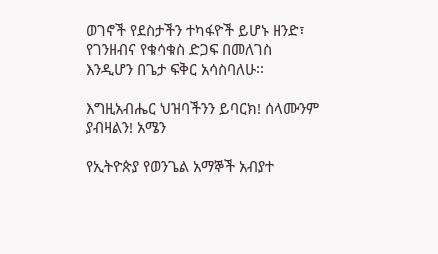ወገኖች የደስታችን ተካፋዮች ይሆኑ ዘንድ፣ የገንዘብና የቁሳቁስ ድጋፍ በመለገስ እንዲሆን በጌታ ፍቅር አሳስባለሁ፡፡

እግዚአብሔር ህዝባችንን ይባርክ! ሰላሙንም ያብዛልን! አሜን

የኢትዮጵያ የወንጌል አማኞች አብያተ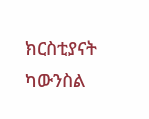ክርስቲያናት ካውንስል